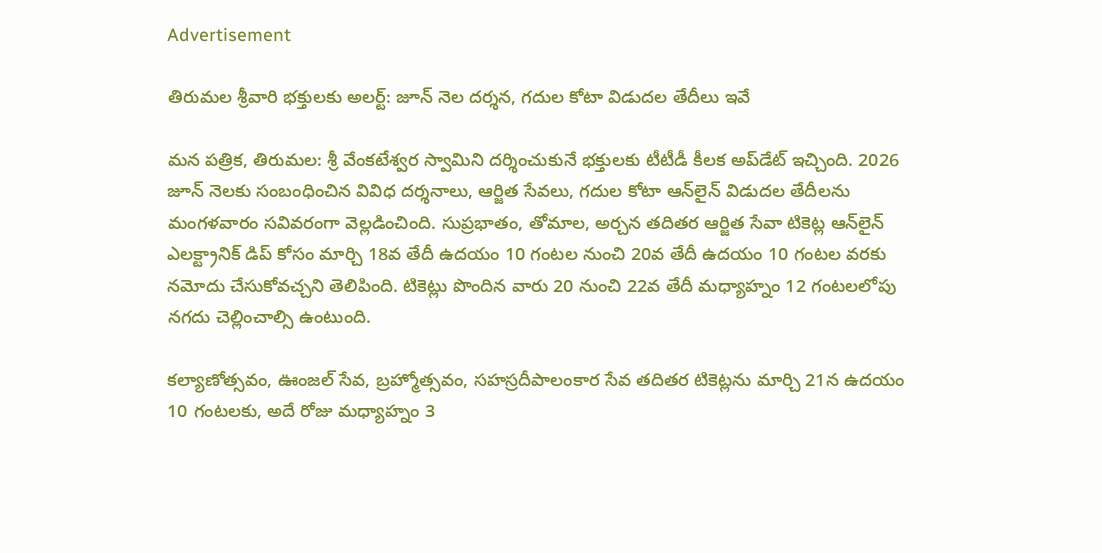Advertisement

తిరుమల శ్రీవారి భక్తులకు అలర్ట్: జూన్ నెల దర్శన, గదుల కోటా విడుదల తేదీలు ఇవే

మన పత్రిక, తిరుమల: శ్రీ వేంకటేశ్వర స్వామిని దర్శించుకునే భక్తులకు టీటీడీ కీలక అప్‌డేట్ ఇచ్చింది. 2026 జూన్ నెలకు సంబంధించిన వివిధ దర్శనాలు, ఆర్జిత సేవలు, గదుల కోటా ఆన్‌లైన్ విడుదల తేదీలను మంగళవారం సవివరంగా వెల్లడించింది. సుప్రభాతం, తోమాల, అర్చన తదితర ఆర్జిత సేవా టికెట్ల ఆన్‌లైన్ ఎలక్ట్రానిక్ డిప్ కోసం మార్చి 18వ తేదీ ఉదయం 10 గంటల నుంచి 20వ తేదీ ఉదయం 10 గంటల వరకు నమోదు చేసుకోవచ్చని తెలిపింది. టికెట్లు పొందిన వారు 20 నుంచి 22వ తేదీ మధ్యాహ్నం 12 గంటలలోపు నగదు చెల్లించాల్సి ఉంటుంది.

కల్యాణోత్సవం, ఊంజల్ సేవ, బ్రహ్మోత్సవం, సహస్రదీపాలంకార సేవ తదితర టికెట్లను మార్చి 21న ఉదయం 10 గంటలకు, అదే రోజు మధ్యాహ్నం 3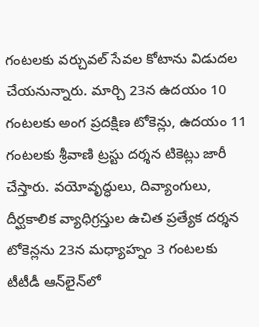గంటలకు వర్చువల్ సేవల కోటాను విడుదల చేయనున్నారు. మార్చి 23న ఉదయం 10 గంటలకు అంగ ప్రదక్షిణ టోకెన్లు, ఉదయం 11 గంటలకు శ్రీవాణి ట్రస్టు దర్శన టికెట్లు జారీ చేస్తారు. వయోవృద్ధులు, దివ్యాంగులు, దీర్ఘకాలిక వ్యాధిగ్రస్తుల ఉచిత ప్రత్యేక దర్శన టోకెన్లను 23న మధ్యాహ్నం 3 గంటలకు టీటీడీ ఆన్‌లైన్‌లో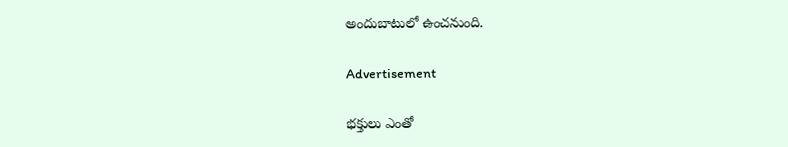అందుబాటులో ఉంచనుంది.

Advertisement

భక్తులు ఎంతో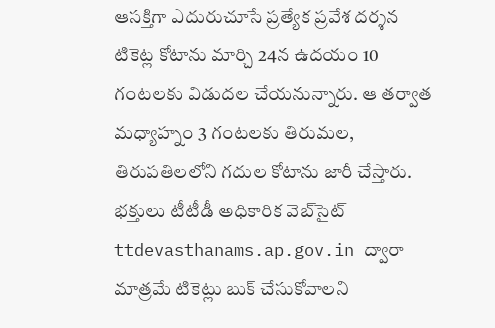ఆసక్తిగా ఎదురుచూసే ప్రత్యేక ప్రవేశ దర్శన టికెట్ల కోటాను మార్చి 24న ఉదయం 10 గంటలకు విడుదల చేయనున్నారు. ఆ తర్వాత మధ్యాహ్నం 3 గంటలకు తిరుమల, తిరుపతిలలోని గదుల కోటాను జారీ చేస్తారు. భక్తులు టీటీడీ అధికారిక వెబ్‌సైట్ ttdevasthanams.ap.gov.in ద్వారా మాత్రమే టికెట్లు బుక్ చేసుకోవాలని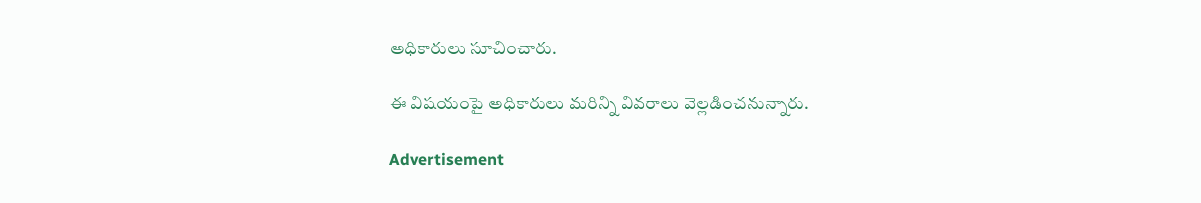అధికారులు సూచించారు.

ఈ విషయంపై అధికారులు మరిన్ని వివరాలు వెల్లడించనున్నారు.

Advertisement